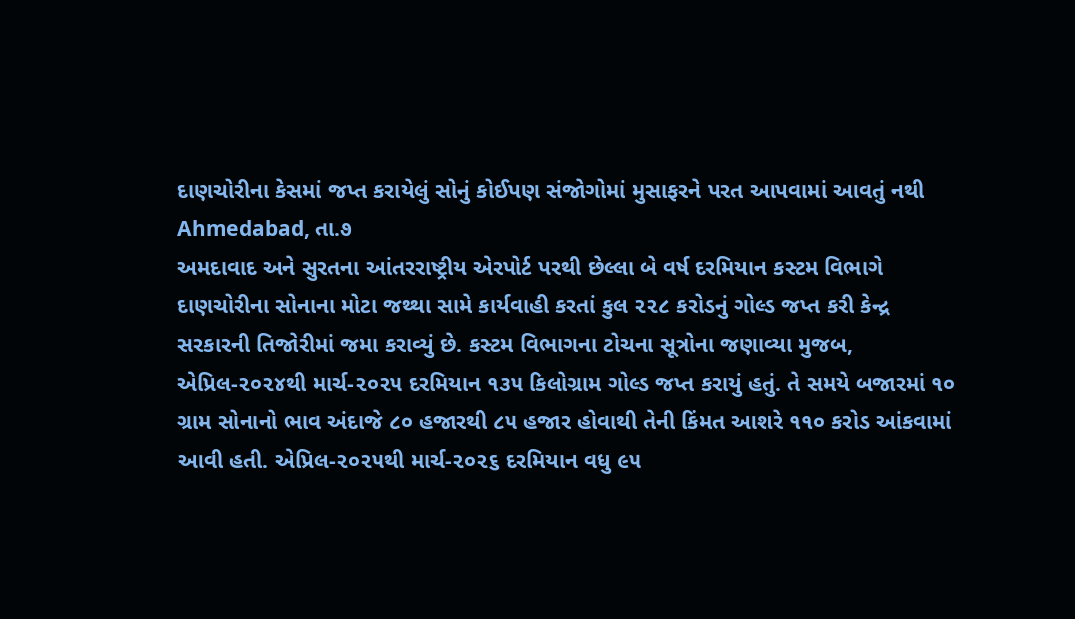દાણચોરીના કેસમાં જપ્ત કરાયેલું સોનું કોઈપણ સંજોગોમાં મુસાફરને પરત આપવામાં આવતું નથી
Ahmedabad, તા.૭
અમદાવાદ અને સુરતના આંતરરાષ્ટ્રીય એરપોર્ટ પરથી છેલ્લા બે વર્ષ દરમિયાન કસ્ટમ વિભાગે દાણચોરીના સોનાના મોટા જથ્થા સામે કાર્યવાહી કરતાં કુલ ૨૨૮ કરોડનું ગોલ્ડ જપ્ત કરી કેન્દ્ર સરકારની તિજોરીમાં જમા કરાવ્યું છે. કસ્ટમ વિભાગના ટોચના સૂત્રોના જણાવ્યા મુજબ, એપ્રિલ-૨૦૨૪થી માર્ચ-૨૦૨૫ દરમિયાન ૧૩૫ કિલોગ્રામ ગોલ્ડ જપ્ત કરાયું હતું. તે સમયે બજારમાં ૧૦ ગ્રામ સોનાનો ભાવ અંદાજે ૮૦ હજારથી ૮૫ હજાર હોવાથી તેની કિંમત આશરે ૧૧૦ કરોડ આંકવામાં આવી હતી. એપ્રિલ-૨૦૨૫થી માર્ચ-૨૦૨૬ દરમિયાન વધુ ૯૫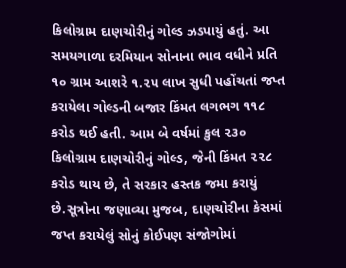કિલોગ્રામ દાણચોરીનું ગોલ્ડ ઝડપાયું હતું. આ સમયગાળા દરમિયાન સોનાના ભાવ વધીને પ્રતિ ૧૦ ગ્રામ આશરે ૧.૨૫ લાખ સુધી પહોંચતાં જપ્ત કરાયેલા ગોલ્ડની બજાર કિંમત લગભગ ૧૧૮ કરોડ થઈ હતી. આમ બે વર્ષમાં કુલ ૨૩૦ કિલોગ્રામ દાણચોરીનું ગોલ્ડ, જેની કિંમત ૨૨૮ કરોડ થાય છે, તે સરકાર હસ્તક જમા કરાયું છે.સૂત્રોના જણાવ્યા મુજબ, દાણચોરીના કેસમાં જપ્ત કરાયેલું સોનું કોઈપણ સંજોગોમાં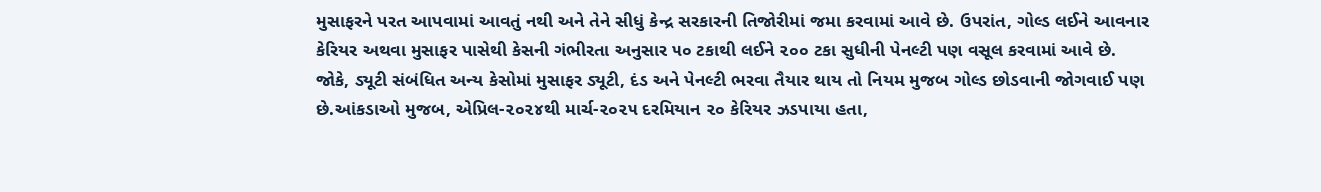મુસાફરને પરત આપવામાં આવતું નથી અને તેને સીધું કેન્દ્ર સરકારની તિજોરીમાં જમા કરવામાં આવે છે. ઉપરાંત, ગોલ્ડ લઈને આવનાર કેરિયર અથવા મુસાફર પાસેથી કેસની ગંભીરતા અનુસાર ૫૦ ટકાથી લઈને ૨૦૦ ટકા સુધીની પેનલ્ટી પણ વસૂલ કરવામાં આવે છે. જોકે, ડ્યૂટી સંબંધિત અન્ય કેસોમાં મુસાફર ડ્યૂટી, દંડ અને પેનલ્ટી ભરવા તૈયાર થાય તો નિયમ મુજબ ગોલ્ડ છોડવાની જોગવાઈ પણ છે.આંકડાઓ મુજબ, એપ્રિલ-૨૦૨૪થી માર્ચ-૨૦૨૫ દરમિયાન ૨૦ કેરિયર ઝડપાયા હતા,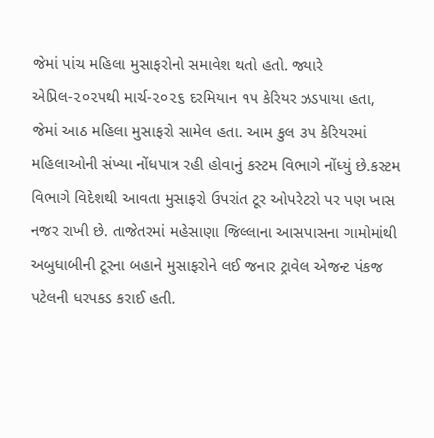જેમાં પાંચ મહિલા મુસાફરોનો સમાવેશ થતો હતો. જ્યારે એપ્રિલ-૨૦૨૫થી માર્ચ-૨૦૨૬ દરમિયાન ૧૫ કેરિયર ઝડપાયા હતા, જેમાં આઠ મહિલા મુસાફરો સામેલ હતા. આમ કુલ ૩૫ કેરિયરમાં મહિલાઓની સંખ્યા નોંધપાત્ર રહી હોવાનું કસ્ટમ વિભાગે નોંધ્યું છે.કસ્ટમ વિભાગે વિદેશથી આવતા મુસાફરો ઉપરાંત ટૂર ઓપરેટરો પર પણ ખાસ નજર રાખી છે. તાજેતરમાં મહેસાણા જિલ્લાના આસપાસના ગામોમાંથી અબુધાબીની ટૂરના બહાને મુસાફરોને લઈ જનાર ટ્રાવેલ એજન્ટ પંકજ પટેલની ધરપકડ કરાઈ હતી.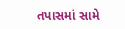તપાસમાં સામે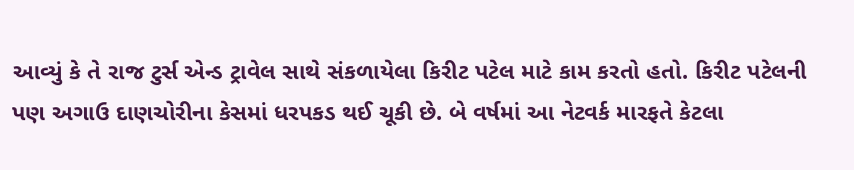આવ્યું કે તે રાજ ટુર્સ એન્ડ ટ્રાવેલ સાથે સંકળાયેલા કિરીટ પટેલ માટે કામ કરતો હતો. કિરીટ પટેલની પણ અગાઉ દાણચોરીના કેસમાં ધરપકડ થઈ ચૂકી છે. બે વર્ષમાં આ નેટવર્ક મારફતે કેટલા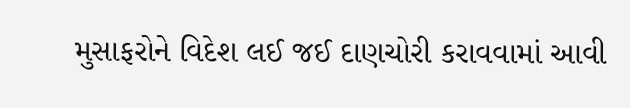મુસાફરોને વિદેશ લઈ જઈ દાણચોરી કરાવવામાં આવી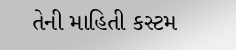તેની માહિતી કસ્ટમ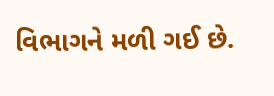વિભાગને મળી ગઈ છે.